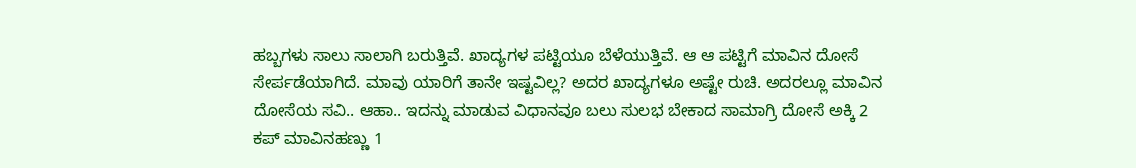ಹಬ್ಬಗಳು ಸಾಲು ಸಾಲಾಗಿ ಬರುತ್ತಿವೆ. ಖಾದ್ಯಗಳ ಪಟ್ಟಿಯೂ ಬೆಳೆಯುತ್ತಿವೆ. ಆ ಆ ಪಟ್ಟಿಗೆ ಮಾವಿನ ದೋಸೆ ಸೇರ್ಪಡೆಯಾಗಿದೆ. ಮಾವು ಯಾರಿಗೆ ತಾನೇ ಇಷ್ಟವಿಲ್ಲ? ಅದರ ಖಾದ್ಯಗಳೂ ಅಷ್ಟೇ ರುಚಿ. ಅದರಲ್ಲೂ ಮಾವಿನ ದೋಸೆಯ ಸವಿ.. ಆಹಾ.. ಇದನ್ನು ಮಾಡುವ ವಿಧಾನವೂ ಬಲು ಸುಲಭ ಬೇಕಾದ ಸಾಮಾಗ್ರಿ ದೋಸೆ ಅಕ್ಕಿ 2 ಕಪ್ ಮಾವಿನಹಣ್ಣು 1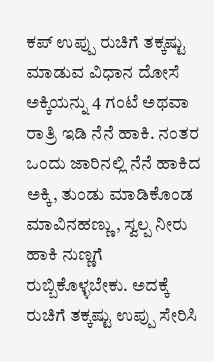ಕಪ್ ಉಪ್ಪು ರುಚಿಗೆ ತಕ್ಕಷ್ಟು ಮಾಡುವ ವಿಧಾನ ದೋಸೆ ಅಕ್ಕಿಯನ್ನು 4 ಗಂಟೆ ಅಥವಾ ರಾತ್ರಿ ಇಡಿ ನೆನೆ ಹಾಕಿ. ನಂತರ ಒಂದು ಜಾರಿನಲ್ಲಿ ನೆನೆ ಹಾಕಿದ ಅಕ್ಕಿ, ತುಂಡು ಮಾಡಿಕೊಂಡ ಮಾವಿನಹಣ್ಣು, ಸ್ವಲ್ಪ ನೀರು ಹಾಕಿ ನುಣ್ಣಗೆ ರುಬ್ಬಿಕೊಳ್ಳಬೇಕು. ಅದಕ್ಕೆ ರುಚಿಗೆ ತಕ್ಕಷ್ಟು ಉಪ್ಪು ಸೇರಿಸಿ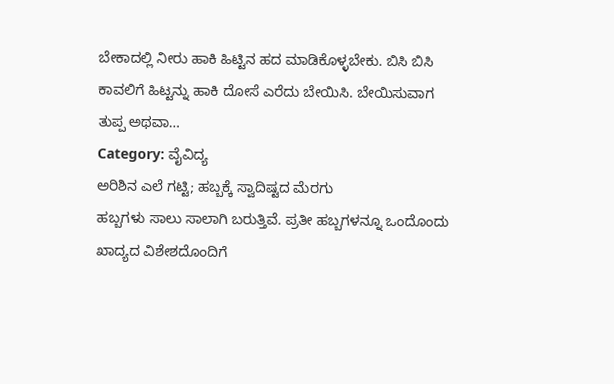ಬೇಕಾದಲ್ಲಿ ನೀರು ಹಾಕಿ ಹಿಟ್ಟಿನ ಹದ ಮಾಡಿಕೊಳ್ಳಬೇಕು. ಬಿಸಿ ಬಿಸಿ ಕಾವಲಿಗೆ ಹಿಟ್ಟನ್ನು ಹಾಕಿ ದೋಸೆ ಎರೆದು ಬೇಯಿಸಿ. ಬೇಯಿಸುವಾಗ ತುಪ್ಪ ಅಥವಾ…
Category: ವೈವಿದ್ಯ
ಅರಿಶಿನ ಎಲೆ ಗಟ್ಟಿ; ಹಬ್ಬಕ್ಕೆ ಸ್ವಾದಿಷ್ಟದ ಮೆರಗು
ಹಬ್ಬಗಳು ಸಾಲು ಸಾಲಾಗಿ ಬರುತ್ತಿವೆ. ಪ್ರತೀ ಹಬ್ಬಗಳನ್ನೂ ಒಂದೊಂದು ಖಾದ್ಯದ ವಿಶೇಶದೊಂದಿಗೆ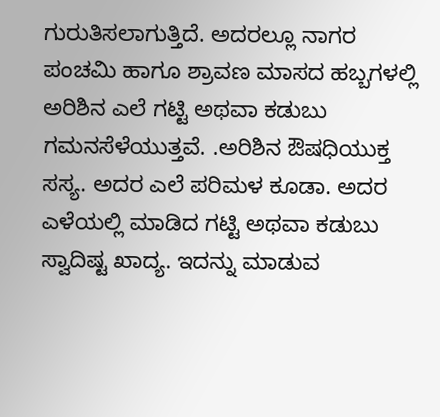ಗುರುತಿಸಲಾಗುತ್ತಿದೆ. ಅದರಲ್ಲೂ ನಾಗರ ಪಂಚಮಿ ಹಾಗೂ ಶ್ರಾವಣ ಮಾಸದ ಹಬ್ಬಗಳಲ್ಲಿ ಅರಿಶಿನ ಎಲೆ ಗಟ್ಟಿ ಅಥವಾ ಕಡುಬು ಗಮನಸೆಳೆಯುತ್ತವೆ. .ಅರಿಶಿನ ಔಷಧಿಯುಕ್ತ ಸಸ್ಯ. ಅದರ ಎಲೆ ಪರಿಮಳ ಕೂಡಾ. ಅದರ ಎಳೆಯಲ್ಲಿ ಮಾಡಿದ ಗಟ್ಟಿ ಅಥವಾ ಕಡುಬು ಸ್ವಾದಿಷ್ಟ ಖಾದ್ಯ. ಇದನ್ನು ಮಾಡುವ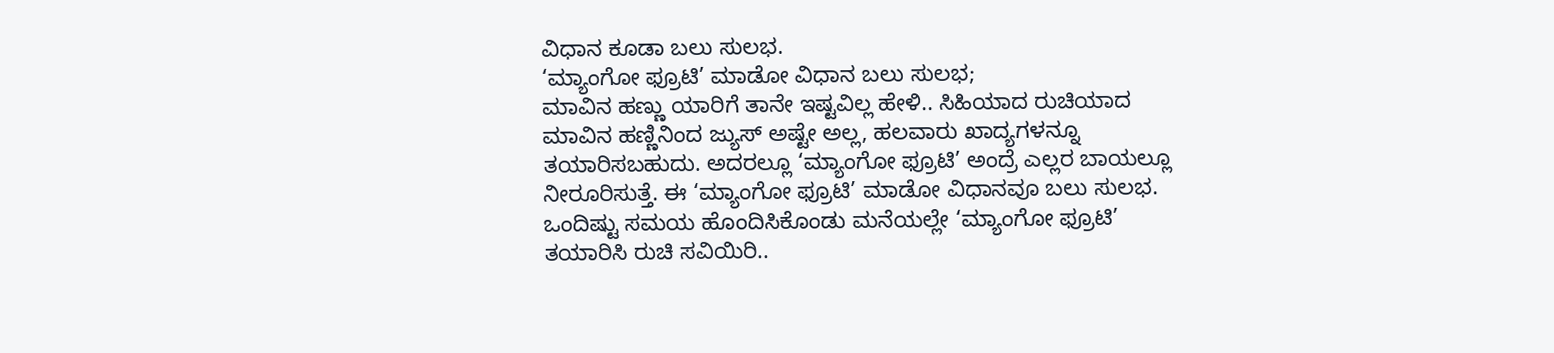ವಿಧಾನ ಕೂಡಾ ಬಲು ಸುಲಭ.
‘ಮ್ಯಾಂಗೋ ಫ್ರೂಟಿ’ ಮಾಡೋ ವಿಧಾನ ಬಲು ಸುಲಭ;
ಮಾವಿನ ಹಣ್ಣು ಯಾರಿಗೆ ತಾನೇ ಇಷ್ಟವಿಲ್ಲ ಹೇಳಿ.. ಸಿಹಿಯಾದ ರುಚಿಯಾದ ಮಾವಿನ ಹಣ್ಣಿನಿಂದ ಜ್ಯುಸ್ ಅಷ್ಟೇ ಅಲ್ಲ, ಹಲವಾರು ಖಾದ್ಯಗಳನ್ನೂ ತಯಾರಿಸಬಹುದು. ಅದರಲ್ಲೂ ‘ಮ್ಯಾಂಗೋ ಫ್ರೂಟಿ’ ಅಂದ್ರೆ ಎಲ್ಲರ ಬಾಯಲ್ಲೂ ನೀರೂರಿಸುತ್ತೆ. ಈ ‘ಮ್ಯಾಂಗೋ ಫ್ರೂಟಿ’ ಮಾಡೋ ವಿಧಾನವೂ ಬಲು ಸುಲಭ. ಒಂದಿಷ್ಟು ಸಮಯ ಹೊಂದಿಸಿಕೊಂಡು ಮನೆಯಲ್ಲೇ ‘ಮ್ಯಾಂಗೋ ಫ್ರೂಟಿ’ ತಯಾರಿಸಿ ರುಚಿ ಸವಿಯಿರಿ..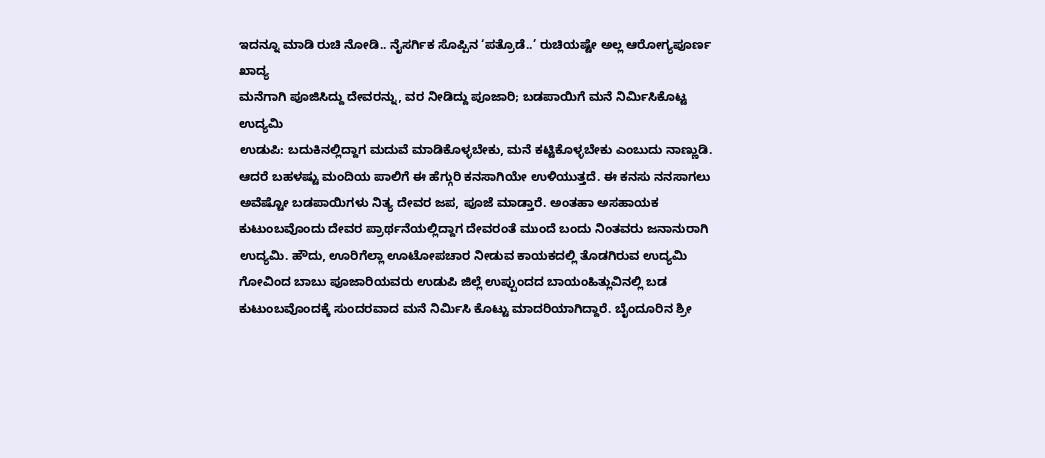ಇದನ್ನೂ ಮಾಡಿ ರುಚಿ ನೋಡಿ.. ನೈಸರ್ಗಿಕ ಸೊಪ್ಪಿನ ‘ಪತ್ರೊಡೆ..’ ರುಚಿಯಷ್ಟೇ ಅಲ್ಲ ಆರೋಗ್ಯಪೂರ್ಣ ಖಾದ್ಯ
ಮನೆಗಾಗಿ ಪೂಜಿಸಿದ್ದು ದೇವರನ್ನು, ವರ ನೀಡಿದ್ದು ಪೂಜಾರಿ; ಬಡಪಾಯಿಗೆ ಮನೆ ನಿರ್ಮಿಸಿಕೊಟ್ಟ ಉದ್ಯಮಿ
ಉಡುಪಿ: ಬದುಕಿನಲ್ಲಿದ್ದಾಗ ಮದುವೆ ಮಾಡಿಕೊಳ್ಳಬೇಕು, ಮನೆ ಕಟ್ಟಿಕೊಳ್ಳಬೇಕು ಎಂಬುದು ನಾಣ್ಣುಡಿ. ಆದರೆ ಬಹಳಷ್ಟು ಮಂದಿಯ ಪಾಲಿಗೆ ಈ ಹೆಗ್ಗುರಿ ಕನಸಾಗಿಯೇ ಉಳಿಯುತ್ತದೆ. ಈ ಕನಸು ನನಸಾಗಲು ಅವೆಷ್ಟೋ ಬಡಪಾಯಿಗಳು ನಿತ್ಯ ದೇವರ ಜಪ, ಪೂಜೆ ಮಾಡ್ತಾರೆ. ಅಂತಹಾ ಅಸಹಾಯಕ ಕುಟುಂಬವೊಂದು ದೇವರ ಪ್ರಾರ್ಥನೆಯಲ್ಲಿದ್ದಾಗ ದೇವರಂತೆ ಮುಂದೆ ಬಂದು ನಿಂತವರು ಜನಾನುರಾಗಿ ಉದ್ಯಮಿ. ಹೌದು, ಊರಿಗೆಲ್ಲಾ ಊಟೋಪಚಾರ ನೀಡುವ ಕಾಯಕದಲ್ಲಿ ತೊಡಗಿರುವ ಉದ್ಯಮಿ ಗೋವಿಂದ ಬಾಬು ಪೂಜಾರಿಯವರು ಉಡುಪಿ ಜಿಲ್ಲೆ ಉಪ್ಪುಂದದ ಬಾಯಂಹಿತ್ಲುವಿನಲ್ಲಿ ಬಡ ಕುಟುಂಬವೊಂದಕ್ಕೆ ಸುಂದರವಾದ ಮನೆ ನಿರ್ಮಿಸಿ ಕೊಟ್ಟು ಮಾದರಿಯಾಗಿದ್ದಾರೆ. ಬೈಂದೂರಿನ ಶ್ರೀ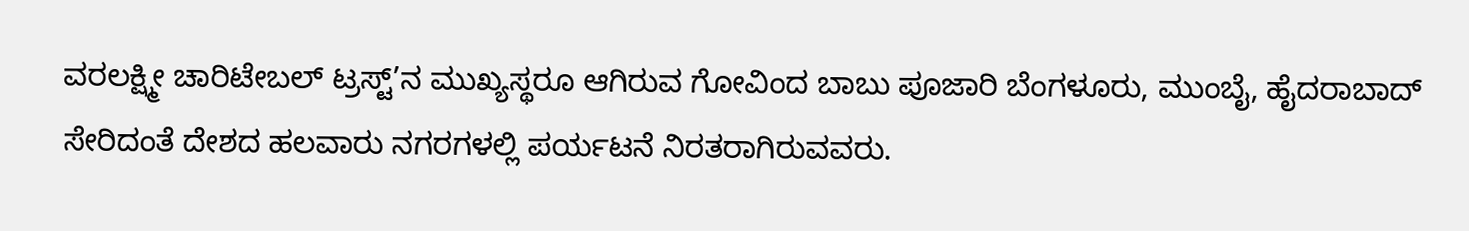ವರಲಕ್ಷ್ಮೀ ಚಾರಿಟೇಬಲ್ ಟ್ರಸ್ಟ್’ನ ಮುಖ್ಯಸ್ಥರೂ ಆಗಿರುವ ಗೋವಿಂದ ಬಾಬು ಪೂಜಾರಿ ಬೆಂಗಳೂರು, ಮುಂಬೈ, ಹೈದರಾಬಾದ್ ಸೇರಿದಂತೆ ದೇಶದ ಹಲವಾರು ನಗರಗಳಲ್ಲಿ ಪರ್ಯಟನೆ ನಿರತರಾಗಿರುವವರು.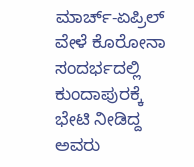ಮಾರ್ಚ್-ಏಪ್ರಿಲ್ ವೇಳೆ ಕೊರೋನಾ ಸಂದರ್ಭದಲ್ಲಿ ಕುಂದಾಪುರಕ್ಕೆ ಭೇಟಿ ನೀಡಿದ್ದ ಅವರು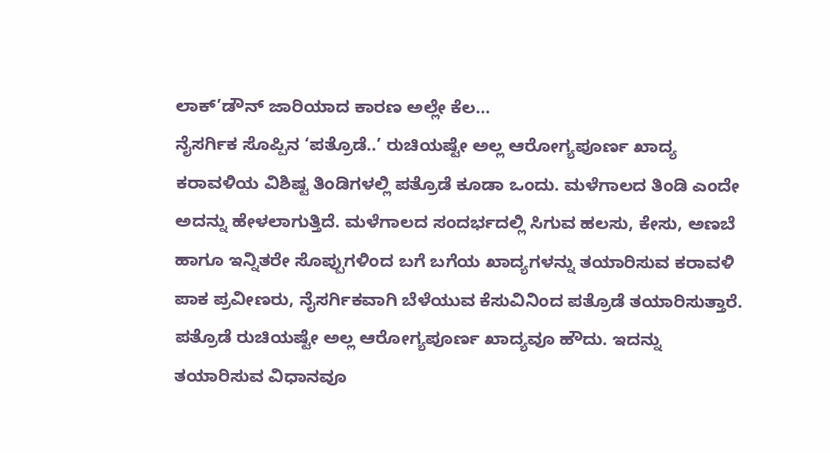ಲಾಕ್’ಡೌನ್ ಜಾರಿಯಾದ ಕಾರಣ ಅಲ್ಲೇ ಕೆಲ…
ನೈಸರ್ಗಿಕ ಸೊಪ್ಪಿನ ‘ಪತ್ರೊಡೆ..’ ರುಚಿಯಷ್ಟೇ ಅಲ್ಲ ಆರೋಗ್ಯಪೂರ್ಣ ಖಾದ್ಯ
ಕರಾವಳಿಯ ವಿಶಿಷ್ಟ ತಿಂಡಿಗಳಲ್ಲಿ ಪತ್ರೊಡೆ ಕೂಡಾ ಒಂದು. ಮಳೆಗಾಲದ ತಿಂಡಿ ಎಂದೇ ಅದನ್ನು ಹೇಳಲಾಗುತ್ತಿದೆ. ಮಳೆಗಾಲದ ಸಂದರ್ಭದಲ್ಲಿ ಸಿಗುವ ಹಲಸು, ಕೇಸು, ಅಣಬೆ ಹಾಗೂ ಇನ್ನಿತರೇ ಸೊಪ್ಪುಗಳಿಂದ ಬಗೆ ಬಗೆಯ ಖಾದ್ಯಗಳನ್ನು ತಯಾರಿಸುವ ಕರಾವಳಿ ಪಾಕ ಪ್ರವೀಣರು, ನೈಸರ್ಗಿಕವಾಗಿ ಬೆಳೆಯುವ ಕೆಸುವಿನಿಂದ ಪತ್ರೊಡೆ ತಯಾರಿಸುತ್ತಾರೆ. ಪತ್ರೊಡೆ ರುಚಿಯಷ್ಟೇ ಅಲ್ಲ ಆರೋಗ್ಯಪೂರ್ಣ ಖಾದ್ಯವೂ ಹೌದು. ಇದನ್ನು ತಯಾರಿಸುವ ವಿಧಾನವೂ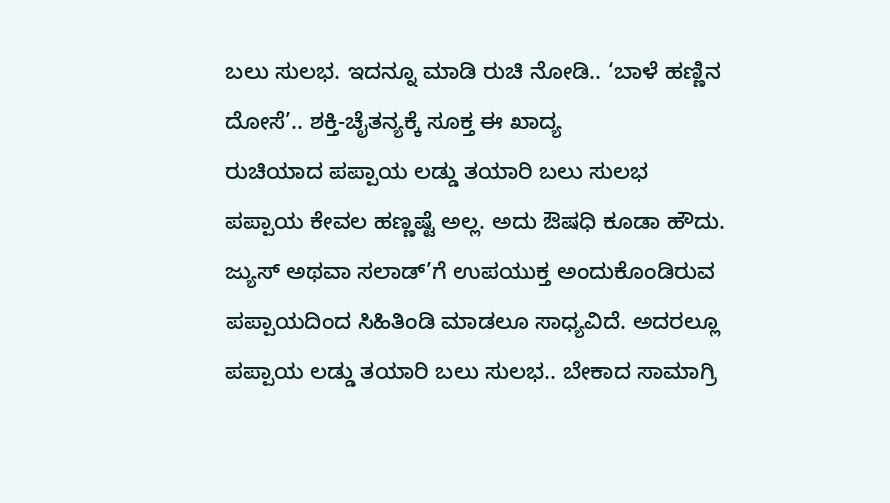ಬಲು ಸುಲಭ. ಇದನ್ನೂ ಮಾಡಿ ರುಚಿ ನೋಡಿ.. ‘ಬಾಳೆ ಹಣ್ಣಿನ ದೋಸೆ’.. ಶಕ್ತಿ-ಚೈತನ್ಯಕ್ಕೆ ಸೂಕ್ತ ಈ ಖಾದ್ಯ
ರುಚಿಯಾದ ಪಪ್ಪಾಯ ಲಡ್ಡು ತಯಾರಿ ಬಲು ಸುಲಭ
ಪಪ್ಪಾಯ ಕೇವಲ ಹಣ್ಣಷ್ಟೆ ಅಲ್ಲ. ಅದು ಔಷಧಿ ಕೂಡಾ ಹೌದು. ಜ್ಯುಸ್ ಅಥವಾ ಸಲಾಡ್’ಗೆ ಉಪಯುಕ್ತ ಅಂದುಕೊಂಡಿರುವ ಪಪ್ಪಾಯದಿಂದ ಸಿಹಿತಿಂಡಿ ಮಾಡಲೂ ಸಾಧ್ಯವಿದೆ. ಅದರಲ್ಲೂ ಪಪ್ಪಾಯ ಲಡ್ಡು ತಯಾರಿ ಬಲು ಸುಲಭ.. ಬೇಕಾದ ಸಾಮಾಗ್ರಿ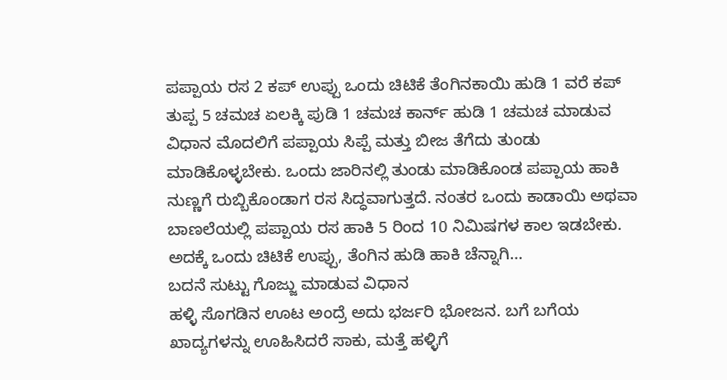ಪಪ್ಪಾಯ ರಸ 2 ಕಪ್ ಉಪ್ಪು ಒಂದು ಚಿಟಿಕೆ ತೆಂಗಿನಕಾಯಿ ಹುಡಿ 1 ವರೆ ಕಪ್ ತುಪ್ಪ 5 ಚಮಚ ಏಲಕ್ಕಿ ಪುಡಿ 1 ಚಮಚ ಕಾರ್ನ್ ಹುಡಿ 1 ಚಮಚ ಮಾಡುವ ವಿಧಾನ ಮೊದಲಿಗೆ ಪಪ್ಪಾಯ ಸಿಪ್ಪೆ ಮತ್ತು ಬೀಜ ತೆಗೆದು ತುಂಡು ಮಾಡಿಕೊಳ್ಳಬೇಕು. ಒಂದು ಜಾರಿನಲ್ಲಿ ತುಂಡು ಮಾಡಿಕೊಂಡ ಪಪ್ಪಾಯ ಹಾಕಿ ನುಣ್ಣಗೆ ರುಬ್ಬಿಕೊಂಡಾಗ ರಸ ಸಿದ್ಧವಾಗುತ್ತದೆ. ನಂತರ ಒಂದು ಕಾಡಾಯಿ ಅಥವಾ ಬಾಣಲೆಯಲ್ಲಿ ಪಪ್ಪಾಯ ರಸ ಹಾಕಿ 5 ರಿಂದ 10 ನಿಮಿಷಗಳ ಕಾಲ ಇಡಬೇಕು. ಅದಕ್ಕೆ ಒಂದು ಚಿಟಿಕೆ ಉಪ್ಪು, ತೆಂಗಿನ ಹುಡಿ ಹಾಕಿ ಚೆನ್ನಾಗಿ…
ಬದನೆ ಸುಟ್ಟು ಗೊಜ್ಜು ಮಾಡುವ ವಿಧಾನ
ಹಳ್ಳಿ ಸೊಗಡಿನ ಊಟ ಅಂದ್ರೆ ಅದು ಭರ್ಜರಿ ಭೋಜನ. ಬಗೆ ಬಗೆಯ ಖಾದ್ಯಗಳನ್ನು ಊಹಿಸಿದರೆ ಸಾಕು, ಮತ್ತೆ ಹಳ್ಳಿಗೆ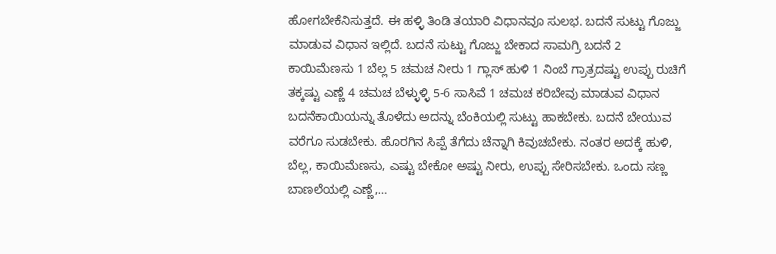ಹೋಗಬೇಕೆನಿಸುತ್ತದೆ. ಈ ಹಳ್ಳಿ ತಿಂಡಿ ತಯಾರಿ ವಿಧಾನವೂ ಸುಲಭ. ಬದನೆ ಸುಟ್ಟು ಗೊಜ್ಜು ಮಾಡುವ ವಿಧಾನ ಇಲ್ಲಿದೆ. ಬದನೆ ಸುಟ್ಟು ಗೊಜ್ಜು ಬೇಕಾದ ಸಾಮಗ್ರಿ ಬದನೆ 2 ಕಾಯಿಮೆಣಸು 1 ಬೆಲ್ಲ 5 ಚಮಚ ನೀರು 1 ಗ್ಲಾಸ್ ಹುಳಿ 1 ನಿಂಬೆ ಗ್ರಾತ್ರದಷ್ಟು ಉಪ್ಪು ರುಚಿಗೆ ತಕ್ಕಷ್ಟು ಎಣ್ಣೆ 4 ಚಮಚ ಬೆಳ್ಳುಳ್ಳಿ 5-6 ಸಾಸಿವೆ 1 ಚಮಚ ಕರಿಬೇವು ಮಾಡುವ ವಿಧಾನ ಬದನೆಕಾಯಿಯನ್ನು ತೊಳೆದು ಅದನ್ನು ಬೆಂಕಿಯಲ್ಲಿ ಸುಟ್ಟು ಹಾಕಬೇಕು. ಬದನೆ ಬೇಯುವ ವರೆಗೂ ಸುಡಬೇಕು. ಹೊರಗಿನ ಸಿಪ್ಪೆ ತೆಗೆದು ಚೆನ್ನಾಗಿ ಕಿವುಚಬೇಕು. ನಂತರ ಅದಕ್ಕೆ ಹುಳಿ, ಬೆಲ್ಲ, ಕಾಯಿಮೆಣಸು, ಎಷ್ಟು ಬೇಕೋ ಅಷ್ಟು ನೀರು, ಉಪ್ಪು ಸೇರಿಸಬೇಕು. ಒಂದು ಸಣ್ಣ ಬಾಣಲೆಯಲ್ಲಿ ಎಣ್ಣೆ,…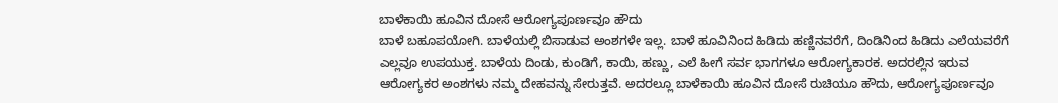ಬಾಳೆಕಾಯಿ ಹೂವಿನ ದೋಸೆ ಆರೋಗ್ಯಪೂರ್ಣವೂ ಹೌದು
ಬಾಳೆ ಬಹೂಪಯೋಗಿ. ಬಾಳೆಯಲ್ಲಿ ಬಿಸಾಡುವ ಅಂಶಗಳೇ ಇಲ್ಲ. ಬಾಳೆ ಹೂವಿನಿಂದ ಹಿಡಿದು ಹಣ್ಣಿನವರೆಗೆ, ದಿಂಡಿನಿಂದ ಹಿಡಿದು ಎಲೆಯವರೆಗೆ ಎಲ್ಲವೂ ಉಪಯುಕ್ತ. ಬಾಳೆಯ ದಿಂಡು, ಕುಂಡಿಗೆ, ಕಾಯಿ, ಹಣ್ಣು, ಎಲೆ ಹೀಗೆ ಸರ್ವ ಭಾಗಗಳೂ ಆರೋಗ್ಯಕಾರಕ. ಅದರಲ್ಲಿನ ಇರುವ ಆರೋಗ್ಯಕರ ಅಂಶಗಳು ನಮ್ಮ ದೇಹವನ್ನು ಸೇರುತ್ತವೆ. ಅದರಲ್ಲೂ ಬಾಳೆಕಾಯಿ ಹೂವಿನ ದೋಸೆ ರುಚಿಯೂ ಹೌದು, ಆರೋಗ್ಯಪೂರ್ಣವೂ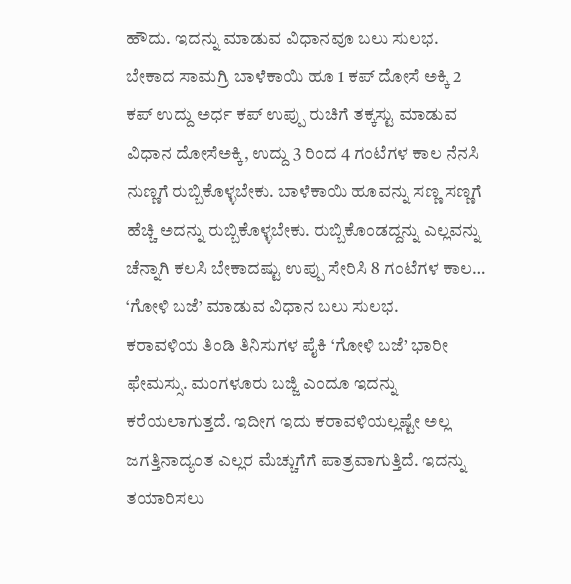ಹೌದು. ಇದನ್ನು ಮಾಡುವ ವಿಧಾನವೂ ಬಲು ಸುಲಭ. ಬೇಕಾದ ಸಾಮಗ್ರಿ ಬಾಳೆಕಾಯಿ ಹೂ 1 ಕಪ್ ದೋಸೆ ಅಕ್ಕಿ 2 ಕಪ್ ಉದ್ದು ಅರ್ಧ ಕಪ್ ಉಪ್ಪು ರುಚಿಗೆ ತಕ್ಕಸ್ಟು ಮಾಡುವ ವಿಧಾನ ದೋಸೆಅಕ್ಕಿ, ಉದ್ದು 3 ರಿಂದ 4 ಗಂಟೆಗಳ ಕಾಲ ನೆನಸಿ ನುಣ್ಣಗೆ ರುಬ್ಬಿಕೊಳ್ಳಬೇಕು. ಬಾಳೆಕಾಯಿ ಹೂವನ್ನು ಸಣ್ಣ ಸಣ್ಣಗೆ ಹೆಚ್ಚಿ ಅದನ್ನು ರುಬ್ಬಿಕೊಳ್ಳಬೇಕು. ರುಬ್ಬಿಕೊಂಡದ್ದನ್ನು ಎಲ್ಲವನ್ನು ಚೆನ್ನಾಗಿ ಕಲಸಿ ಬೇಕಾದಷ್ಟು ಉಪ್ಪು ಸೇರಿಸಿ 8 ಗಂಟೆಗಳ ಕಾಲ…
‘ಗೋಳಿ ಬಜೆ’ ಮಾಡುವ ವಿಧಾನ ಬಲು ಸುಲಭ.
ಕರಾವಳಿಯ ತಿಂಡಿ ತಿನಿಸುಗಳ ಪೈಕಿ ‘ಗೋಳಿ ಬಜೆ’ ಭಾರೀ ಫೇಮಸ್ಸು. ಮಂಗಳೂರು ಬಜ್ಜಿ ಎಂದೂ ಇದನ್ನು ಕರೆಯಲಾಗುತ್ತದೆ. ಇದೀಗ ಇದು ಕರಾವಳಿಯಲ್ಲಷ್ಟೇ ಅಲ್ಲ ಜಗತ್ತಿನಾದ್ಯಂತ ಎಲ್ಲರ ಮೆಚ್ಚುಗೆಗೆ ಪಾತ್ರವಾಗುತ್ತಿದೆ. ಇದನ್ನು ತಯಾರಿಸಲು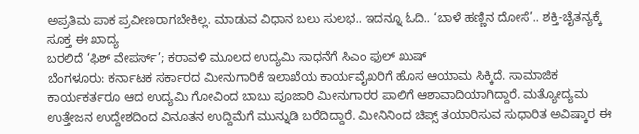ಅಪ್ರತಿಮ ಪಾಕ ಪ್ರವೀಣರಾಗಬೇಕಿಲ್ಲ. ಮಾಡುವ ವಿಧಾನ ಬಲು ಸುಲಭ.. ಇದನ್ನೂ ಓದಿ.. ‘ಬಾಳೆ ಹಣ್ಣಿನ ದೋಸೆ’.. ಶಕ್ತಿ-ಚೈತನ್ಯಕ್ಕೆ ಸೂಕ್ತ ಈ ಖಾದ್ಯ
ಬರಲಿದೆ ‘ಫಿಶ್ ವೇಪರ್ಸ್’; ಕರಾವಳಿ ಮೂಲದ ಉದ್ಯಮಿ ಸಾಧನೆಗೆ ಸಿಎಂ ಫುಲ್ ಖುಷ್
ಬೆಂಗಳೂರು: ಕರ್ನಾಟಕ ಸರ್ಕಾರದ ಮೀನುಗಾರಿಕೆ ಇಲಾಖೆಯ ಕಾರ್ಯವೈಖರಿಗೆ ಹೊಸ ಆಯಾಮ ಸಿಕ್ಕಿದೆ. ಸಾಮಾಜಿಕ ಕಾರ್ಯಕರ್ತರೂ ಆದ ಉದ್ಯಮಿ ಗೋವಿಂದ ಬಾಬು ಪೂಜಾರಿ ಮೀನುಗಾರರ ಪಾಲಿಗೆ ಆಶಾವಾದಿಯಾಗಿದ್ದಾರೆ. ಮತ್ಯೋದ್ಯಮ ಉತ್ತೇಜನ ಉದ್ದೇಶದಿಂದ ವಿನೂತನ ಉದ್ದಿಮೆಗೆ ಮುನ್ನುಡಿ ಬರೆದಿದ್ದಾರೆ. ಮೀನಿನಿಂದ ಚಿಪ್ಸ್ ತಯಾರಿಸುವ ಸುಧಾರಿತ ಅವಿಷ್ಕಾರ ಈ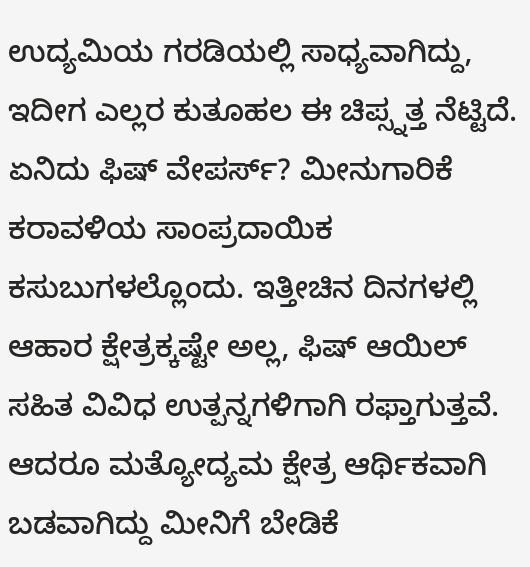ಉದ್ಯಮಿಯ ಗರಡಿಯಲ್ಲಿ ಸಾಧ್ಯವಾಗಿದ್ದು, ಇದೀಗ ಎಲ್ಲರ ಕುತೂಹಲ ಈ ಚಿಪ್ಸ್ನತ್ತ ನೆಟ್ಟಿದೆ. ಏನಿದು ಫಿಷ್ ವೇಪರ್ಸ್? ಮೀನುಗಾರಿಕೆ ಕರಾವಳಿಯ ಸಾಂಪ್ರದಾಯಿಕ ಕಸುಬುಗಳಲ್ಲೊಂದು. ಇತ್ತೀಚಿನ ದಿನಗಳಲ್ಲಿ ಆಹಾರ ಕ್ಷೇತ್ರಕ್ಕಷ್ಟೇ ಅಲ್ಲ, ಫಿಷ್ ಆಯಿಲ್ ಸಹಿತ ವಿವಿಧ ಉತ್ಪನ್ನಗಳಿಗಾಗಿ ರಫ್ತಾಗುತ್ತವೆ. ಆದರೂ ಮತ್ಯೋದ್ಯಮ ಕ್ಷೇತ್ರ ಆರ್ಥಿಕವಾಗಿ ಬಡವಾಗಿದ್ದು ಮೀನಿಗೆ ಬೇಡಿಕೆ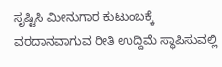ಸೃಷ್ಟಿಸಿ ಮೀನುಗಾರ ಕುಟುಂಬಕ್ಕೆ ವರದಾನವಾಗುವ ರೀತಿ ಉದ್ದಿಮೆ ಸ್ಥಾಪಿಸುವಲ್ಲಿ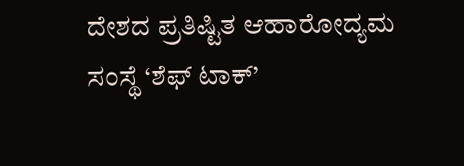ದೇಶದ ಪ್ರತಿಷ್ಟಿತ ಆಹಾರೋದ್ಯಮ ಸಂಸ್ಥೆ ‘ಶೆಫ್ ಟಾಕ್’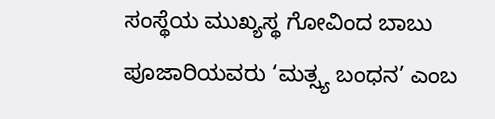ಸಂಸ್ಥೆಯ ಮುಖ್ಯಸ್ಥ ಗೋವಿಂದ ಬಾಬು ಪೂಜಾರಿಯವರು ‘ಮತ್ಸ್ಯ ಬಂಧನ’ ಎಂಬ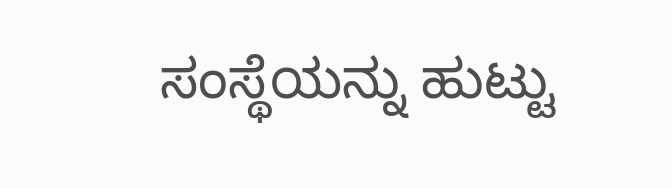ಸಂಸ್ಥೆಯನ್ನು ಹುಟ್ಟು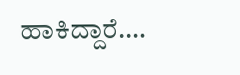ಹಾಕಿದ್ದಾರೆ.…